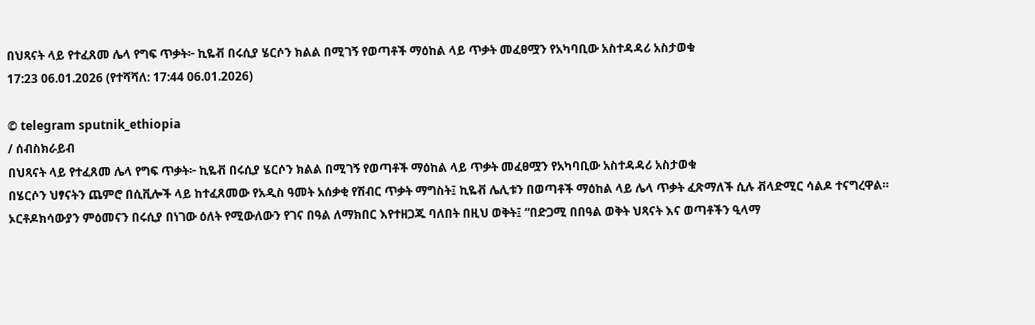በህጻናት ላይ የተፈጸመ ሌላ የግፍ ጥቃት፦ ኪዬቭ በሩሲያ ሄርሶን ክልል በሚገኝ የወጣቶች ማዕከል ላይ ጥቃት መፈፀሟን የአካባቢው አስተዳዳሪ አስታወቁ
17:23 06.01.2026 (የተሻሻለ: 17:44 06.01.2026)

© telegram sputnik_ethiopia
/ ሰብስክራይብ
በህጻናት ላይ የተፈጸመ ሌላ የግፍ ጥቃት፦ ኪዬቭ በሩሲያ ሄርሶን ክልል በሚገኝ የወጣቶች ማዕከል ላይ ጥቃት መፈፀሟን የአካባቢው አስተዳዳሪ አስታወቁ
በሄርሶን ህፃናትን ጨምሮ በሲቪሎች ላይ ከተፈጸመው የአዲስ ዓመት አሰቃቂ የሽብር ጥቃት ማግስት፤ ኪዬቭ ሌሊቱን በወጣቶች ማዕከል ላይ ሌላ ጥቃት ፈጽማለች ሲሉ ቭላድሚር ሳልዶ ተናግረዋል።
ኦርቶዶክሳውያን ምዕመናን በሩሲያ በነገው ዕለት የሚውለውን የገና በዓል ለማክበር እየተዘጋጁ ባለበት በዚህ ወቅት፤ “በድጋሚ በበዓል ወቅት ህጻናት እና ወጣቶችን ዒላማ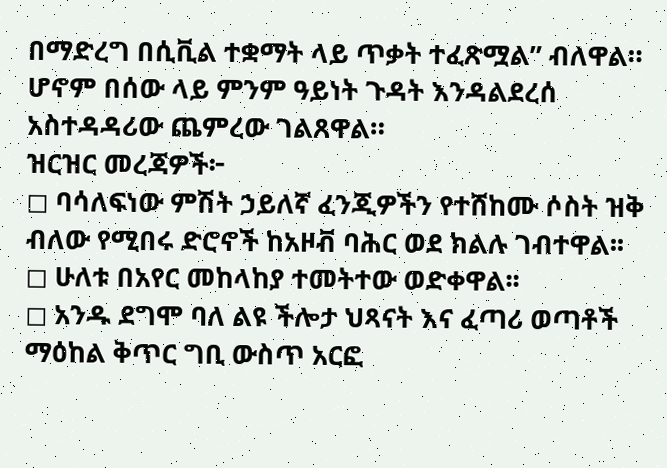በማድረግ በሲቪል ተቋማት ላይ ጥቃት ተፈጽሟል” ብለዋል።
ሆኖም በሰው ላይ ምንም ዓይነት ጉዳት እንዳልደረሰ አስተዳዳሪው ጨምረው ገልጸዋል።
ዝርዝር መረጃዎች፦
◻ ባሳለፍነው ምሽት ኃይለኛ ፈንጂዎችን የተሸከሙ ሶስት ዝቅ ብለው የሚበሩ ድሮኖች ከአዞቭ ባሕር ወደ ክልሉ ገብተዋል፡፡
◻ ሁለቱ በአየር መከላከያ ተመትተው ወድቀዋል፡፡
◻ አንዱ ደግሞ ባለ ልዩ ችሎታ ህጻናት እና ፈጣሪ ወጣቶች ማዕከል ቅጥር ግቢ ውስጥ አርፎ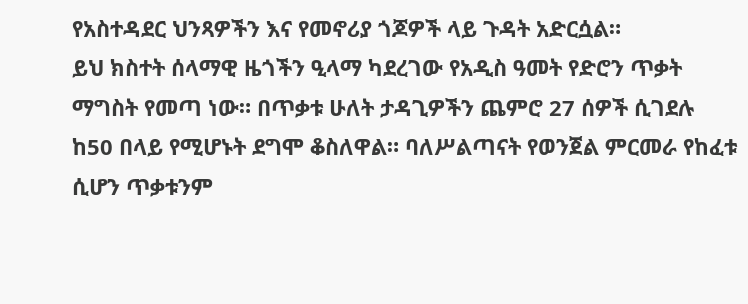የአስተዳደር ህንጻዎችን እና የመኖሪያ ጎጆዎች ላይ ጉዳት አድርሷል።
ይህ ክስተት ሰላማዊ ዜጎችን ዒላማ ካደረገው የአዲስ ዓመት የድሮን ጥቃት ማግስት የመጣ ነው። በጥቃቱ ሁለት ታዳጊዎችን ጨምሮ 27 ሰዎች ሲገደሉ ከ50 በላይ የሚሆኑት ደግሞ ቆስለዋል። ባለሥልጣናት የወንጀል ምርመራ የከፈቱ ሲሆን ጥቃቱንም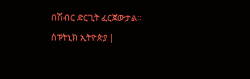በሽብር ድርጊት ፈርጀውታል።
ስፑትኒክ ኢትዮጵያ |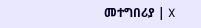መተግበሪያ | X